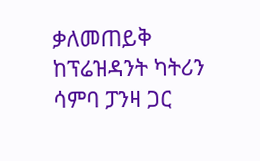ቃለመጠይቅ ከፕሬዝዳንት ካትሪን ሳምባ ፓንዛ ጋር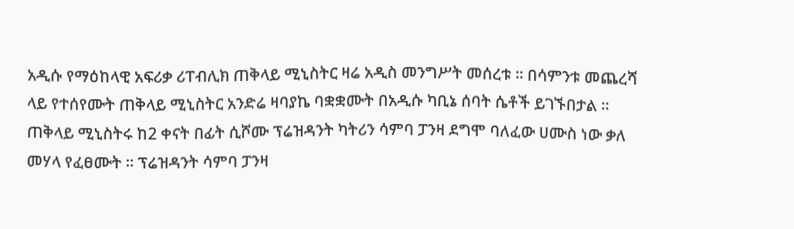አዲሱ የማዕከላዊ አፍሪቃ ሪፐብሊክ ጠቅላይ ሚኒስትር ዛሬ አዲስ መንግሥት መሰረቱ ። በሳምንቱ መጨረሻ ላይ የተሰየሙት ጠቅላይ ሚኒስትር አንድሬ ዛባያኬ ባቋቋሙት በአዲሱ ካቢኔ ሰባት ሴቶች ይገኙበታል ። ጠቅላይ ሚኒስትሩ ከ2 ቀናት በፊት ሲሾሙ ፕሬዝዳንት ካትሪን ሳምባ ፓንዛ ደግሞ ባለፈው ሀሙስ ነው ቃለ መሃላ የፈፀሙት ። ፕሬዝዳንት ሳምባ ፓንዛ